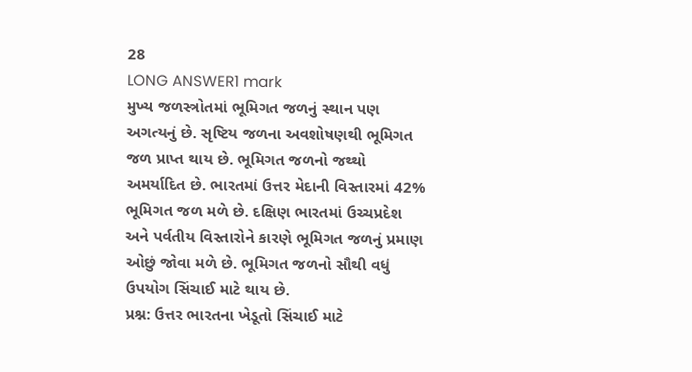28
LONG ANSWER1 mark
મુખ્ય જળસ્ત્રોતમાં ભૂમિગત જળનું સ્થાન પણ અગત્યનું છે. સૃષ્ટિય જળના અવશોષણથી ભૂમિગત જળ પ્રાપ્ત થાય છે. ભૂમિગત જળનો જથ્થો અમર્યાદિત છે. ભારતમાં ઉત્તર મેદાની વિસ્તારમાં 42% ભૂમિગત જળ મળે છે. દક્ષિણ ભારતમાં ઉચ્ચપ્રદેશ અને પર્વતીય વિસ્તારોને કારણે ભૂમિગત જળનું પ્રમાણ ઓછું જોવા મળે છે. ભૂમિગત જળનો સૌથી વધું ઉપયોગ સિંચાઈ માટે થાય છે.
પ્રશ્ન: ઉત્તર ભારતના ખેડૂતો સિંચાઈ માટે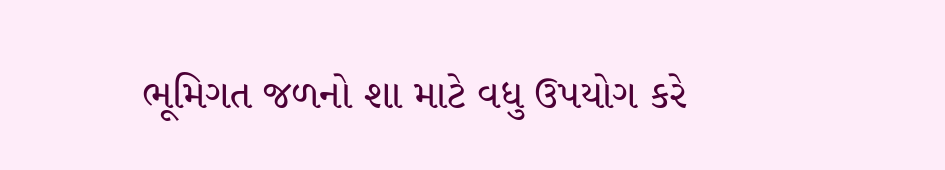ભૂમિગત જળનો શા માટે વધુ ઉપયોગ કરે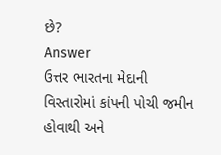છે?
Answer
ઉત્તર ભારતના મેદાની વિસ્તારોમાં કાંપની પોચી જમીન હોવાથી અને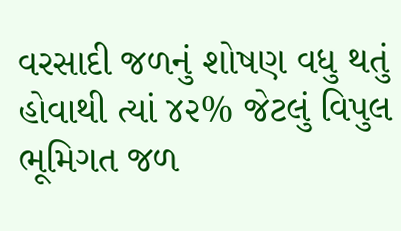વરસાદી જળનું શોષણ વધુ થતું હોવાથી ત્યાં ૪૨% જેટલું વિપુલ ભૂમિગત જળ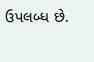ઉપલબ્ધ છે.